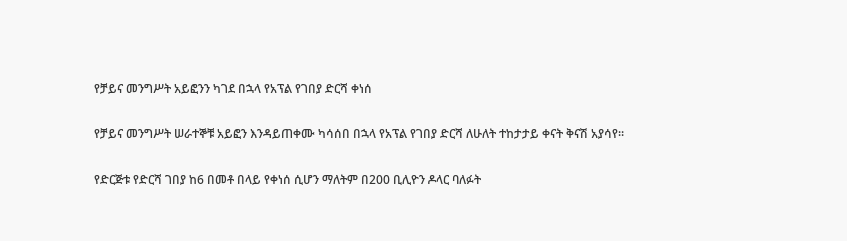የቻይና መንግሥት አይፎንን ካገደ በኋላ የአፕል የገበያ ድርሻ ቀነሰ

የቻይና መንግሥት ሠራተኞቹ አይፎን እንዳይጠቀሙ ካሳሰበ በኋላ የአፕል የገበያ ድርሻ ለሁለት ተከታታይ ቀናት ቅናሽ አያሳየ።

የድርጅቱ የድርሻ ገበያ ከ6 በመቶ በላይ የቀነሰ ሲሆን ማለትም በ200 ቢሊዮን ዶላር ባለፉት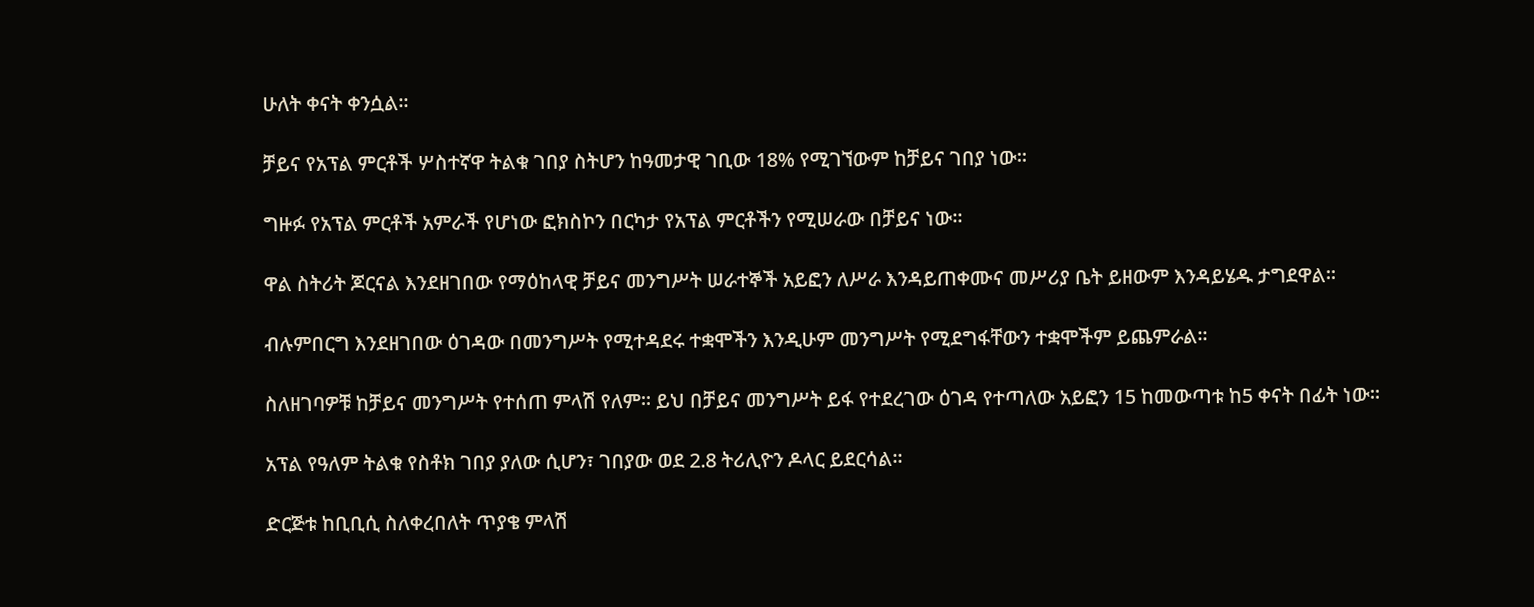ሁለት ቀናት ቀንሷል።

ቻይና የአፕል ምርቶች ሦስተኛዋ ትልቁ ገበያ ስትሆን ከዓመታዊ ገቢው 18% የሚገኘውም ከቻይና ገበያ ነው።

ግዙፉ የአፕል ምርቶች አምራች የሆነው ፎክስኮን በርካታ የአፕል ምርቶችን የሚሠራው በቻይና ነው።

ዋል ስትሪት ጆርናል እንደዘገበው የማዕከላዊ ቻይና መንግሥት ሠራተኞች አይፎን ለሥራ እንዳይጠቀሙና መሥሪያ ቤት ይዘውም እንዳይሄዱ ታግደዋል።

ብሉምበርግ እንደዘገበው ዕገዳው በመንግሥት የሚተዳደሩ ተቋሞችን እንዲሁም መንግሥት የሚደግፋቸውን ተቋሞችም ይጨምራል።

ስለዘገባዎቹ ከቻይና መንግሥት የተሰጠ ምላሽ የለም። ይህ በቻይና መንግሥት ይፋ የተደረገው ዕገዳ የተጣለው አይፎን 15 ከመውጣቱ ከ5 ቀናት በፊት ነው።

አፕል የዓለም ትልቁ የስቶክ ገበያ ያለው ሲሆን፣ ገበያው ወደ 2.8 ትሪሊዮን ዶላር ይደርሳል።

ድርጅቱ ከቢቢሲ ስለቀረበለት ጥያቄ ምላሽ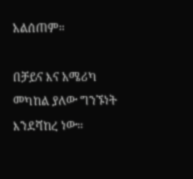አልሰጠም።

በቻይና እና አሜሪካ መካከል ያለው ግንኙነት እንደሻከረ ነው።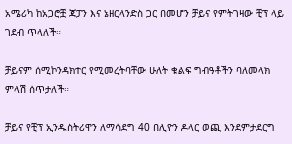አሜሪካ ከአጋሮቿ ጃፓን እና ኔዘርላንድስ ጋር በመሆን ቻይና የምትገዛው ቺፕ ላይ ገደብ ጥላለች።

ቻይናም ሰሚኮንዳክተር የሚመረትባቸው ሁለት ቁልፍ ግብዓቶችን ባለመላክ ምላሽ ሰጥታለች።

ቻይና የቺፕ ኢንዱስትሪዋን ለማሳደግ 40 በሊዮን ዶላር ወጪ እንደምታደርግ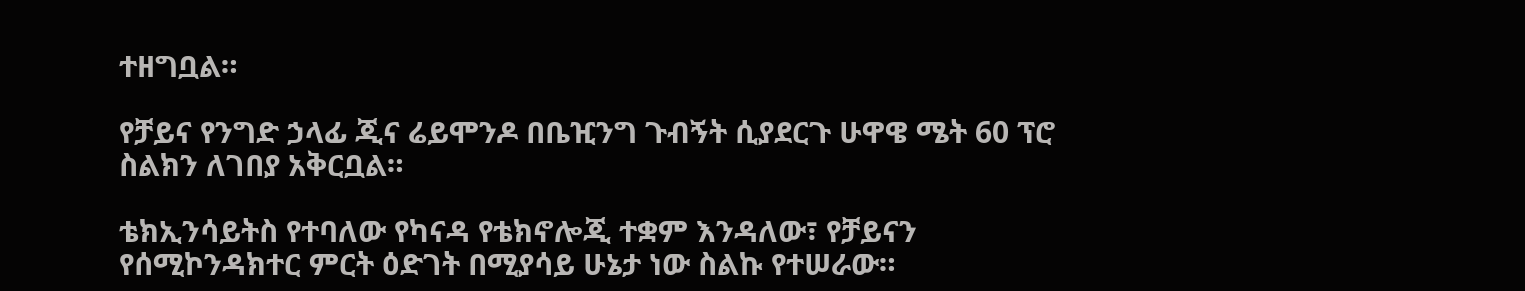ተዘግቧል።

የቻይና የንግድ ኃላፊ ጂና ሬይሞንዶ በቤዢንግ ጉብኝት ሲያደርጉ ሁዋዌ ሜት 60 ፕሮ ስልክን ለገበያ አቅርቧል።

ቴክኢንሳይትስ የተባለው የካናዳ የቴክኖሎጂ ተቋም እንዳለው፣ የቻይናን የሰሚኮንዳክተር ምርት ዕድገት በሚያሳይ ሁኔታ ነው ስልኩ የተሠራው።